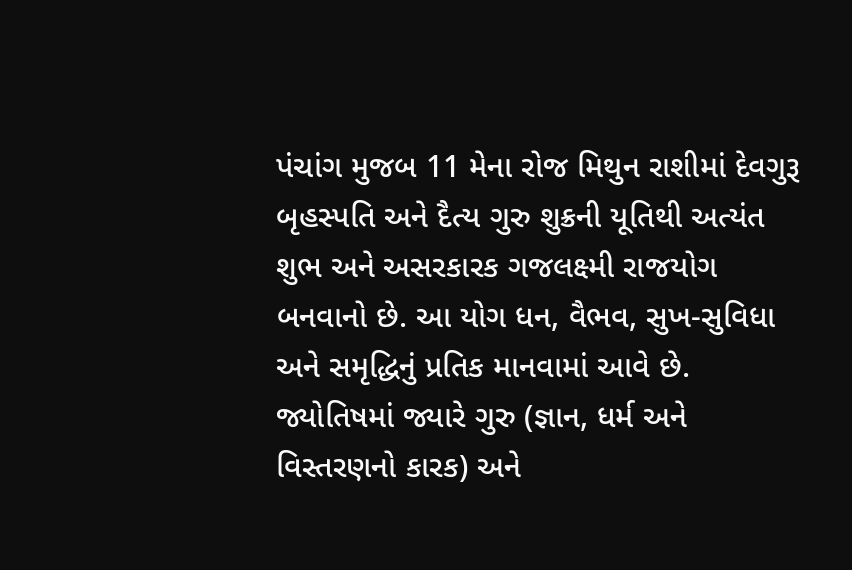પંચાંગ મુજબ 11 મેના રોજ મિથુન રાશીમાં દેવગુરૂ બૃહસ્પતિ અને દૈત્ય ગુરુ શુક્રની યૂતિથી અત્યંત શુભ અને અસરકારક ગજલક્ષ્મી રાજયોગ બનવાનો છે. આ યોગ ધન, વૈભવ, સુખ-સુવિધા અને સમૃદ્ધિનું પ્રતિક માનવામાં આવે છે.
જ્યોતિષમાં જ્યારે ગુરુ (જ્ઞાન, ધર્મ અને વિસ્તરણનો કારક) અને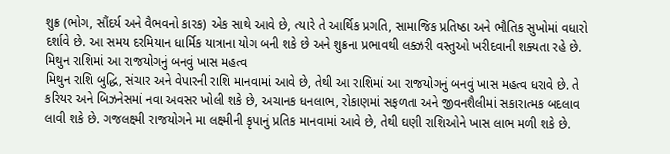શુક્ર (ભોગ, સૌંદર્ય અને વૈભવનો કારક) એક સાથે આવે છે, ત્યારે તે આર્થિક પ્રગતિ, સામાજિક પ્રતિષ્ઠા અને ભૌતિક સુખોમાં વધારો દર્શાવે છે. આ સમય દરમિયાન ધાર્મિક યાત્રાના યોગ બની શકે છે અને શુક્રના પ્રભાવથી લક્ઝરી વસ્તુઓ ખરીદવાની શક્યતા રહે છે.
મિથુન રાશિમાં આ રાજયોગનું બનવું ખાસ મહત્વ
મિથુન રાશિ બુદ્ધિ, સંચાર અને વેપારની રાશિ માનવામાં આવે છે, તેથી આ રાશિમાં આ રાજયોગનું બનવું ખાસ મહત્વ ધરાવે છે. તે કરિયર અને બિઝનેસમાં નવા અવસર ખોલી શકે છે, અચાનક ધનલાભ, રોકાણમાં સફળતા અને જીવનશૈલીમાં સકારાત્મક બદલાવ લાવી શકે છે. ગજલક્ષ્મી રાજયોગને મા લક્ષ્મીની કૃપાનું પ્રતિક માનવામાં આવે છે, તેથી ઘણી રાશિઓને ખાસ લાભ મળી શકે છે.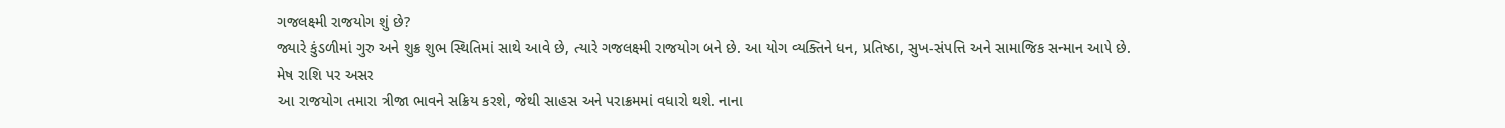ગજલક્ષ્મી રાજયોગ શું છે?
જ્યારે કુંડળીમાં ગુરુ અને શુક્ર શુભ સ્થિતિમાં સાથે આવે છે, ત્યારે ગજલક્ષ્મી રાજયોગ બને છે. આ યોગ વ્યક્તિને ધન, પ્રતિષ્ઠા, સુખ-સંપત્તિ અને સામાજિક સન્માન આપે છે.
મેષ રાશિ પર અસર
આ રાજયોગ તમારા ત્રીજા ભાવને સક્રિય કરશે, જેથી સાહસ અને પરાક્રમમાં વધારો થશે. નાના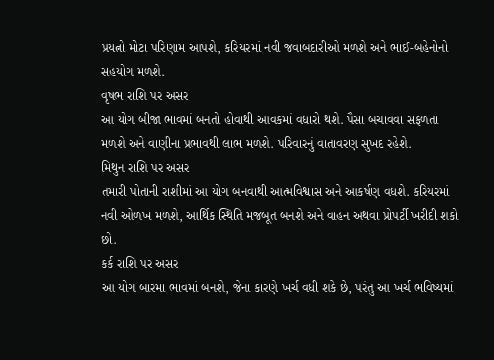પ્રયત્નો મોટા પરિણામ આપશે, કરિયરમાં નવી જવાબદારીઓ મળશે અને ભાઈ-બહેનોનો સહયોગ મળશે.
વૃષભ રાશિ પર અસર
આ યોગ બીજા ભાવમાં બનતો હોવાથી આવકમાં વધારો થશે. પૈસા બચાવવા સફળતા મળશે અને વાણીના પ્રભાવથી લાભ મળશે. પરિવારનું વાતાવરણ સુખદ રહેશે.
મિથુન રાશિ પર અસર
તમારી પોતાની રાશીમાં આ યોગ બનવાથી આત્મવિશ્વાસ અને આકર્ષણ વધશે. કરિયરમાં નવી ઓળખ મળશે, આર્થિક સ્થિતિ મજબૂત બનશે અને વાહન અથવા પ્રોપર્ટી ખરીદી શકો છો.
કર્ક રાશિ પર અસર
આ યોગ બારમા ભાવમાં બનશે, જેના કારણે ખર્ચ વધી શકે છે, પરંતુ આ ખર્ચ ભવિષ્યમાં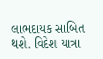લાભદાયક સાબિત થશે. વિદેશ યાત્રા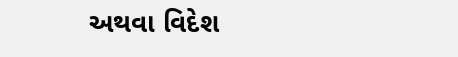અથવા વિદેશ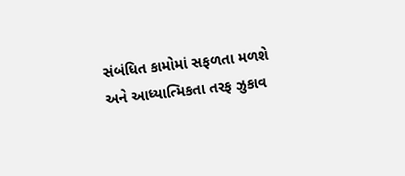સંબંધિત કામોમાં સફળતા મળશે અને આધ્યાત્મિકતા તરફ ઝુકાવ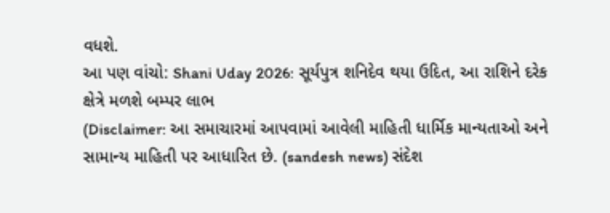વધશે.
આ પણ વાંચો: Shani Uday 2026: સૂર્યપુત્ર શનિદેવ થયા ઉદિત, આ રાશિને દરેક ક્ષેત્રે મળશે બમ્પર લાભ
(Disclaimer: આ સમાચારમાં આપવામાં આવેલી માહિતી ધાર્મિક માન્યતાઓ અને સામાન્ય માહિતી પર આધારિત છે. (sandesh news) સંદેશ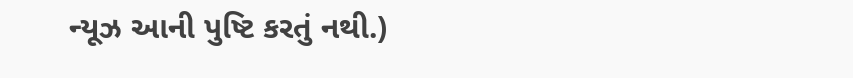ન્યૂઝ આની પુષ્ટિ કરતું નથી.)